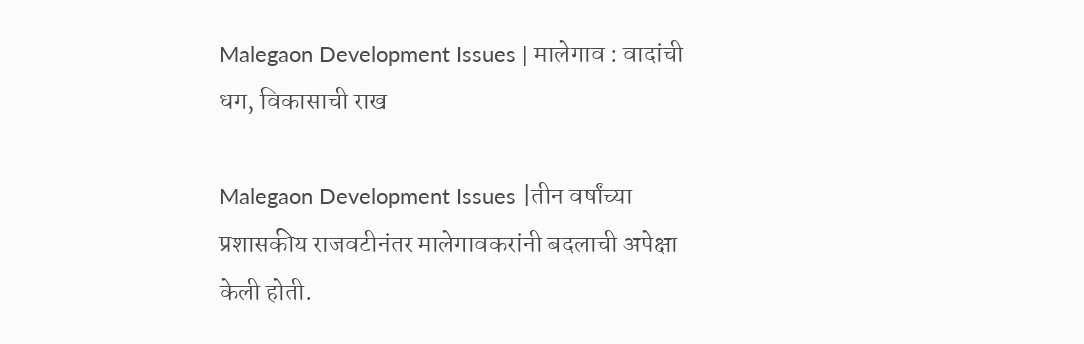Malegaon Development Issues | मालेगाव : वादांची धग, विकासाची राख

Malegaon Development Issues |तीन वर्षांच्या प्रशासकीय राजवटीनंतर मालेगावकरांनी बदलाची अपेक्षा केली होती.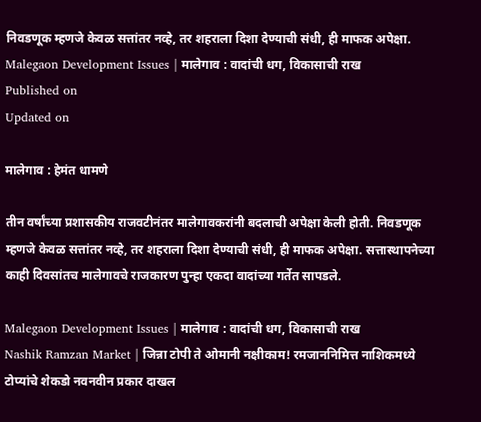निवडणूक म्हणजे केवळ सत्तांतर नव्हे, तर शहराला दिशा देण्याची संधी, ही माफक अपेक्षा.
Malegaon Development Issues | मालेगाव : वादांची धग, विकासाची राख
Published on
Updated on

मालेगाव : हेमंत धामणे

तीन वर्षांच्या प्रशासकीय राजवटीनंतर मालेगावकरांनी बदलाची अपेक्षा केली होती. निवडणूक म्हणजे केवळ सत्तांतर नव्हे, तर शहराला दिशा देण्याची संधी, ही माफक अपेक्षा. सत्तास्थापनेच्या काही दिवसांतच मालेगावचे राजकारण पुन्हा एकदा वादांच्या गर्तेत सापडले.

Malegaon Development Issues | मालेगाव : वादांची धग, विकासाची राख
Nashik Ramzan Market | जिन्ना टोपी ते ओमानी नक्षीकाम! रमजाननिमित्त नाशिकमध्ये टोप्यांचे शेकडो नवनवीन प्रकार दाखल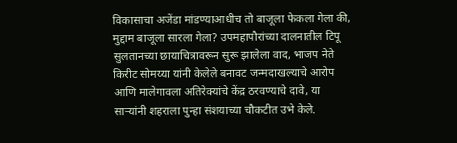विकासाचा अजेंडा मांडण्याआधीच तो बाजूला फेकला गेला की, मुद्दाम बाजूला सारला गेला? उपमहापौरांच्या दालनातील टिपू सुलतानच्या छायाचित्रावरून सुरू झालेला वाद, भाजप नेते किरीट सोमय्या यांनी केलेले बनावट जन्मदाखल्याचे आरोप आणि मालेगावला अतिरेक्यांचे केंद्र ठरवण्याचे दावे, या साऱ्यांनी शहराला पुन्हा संशयाच्या चौकटीत उभे केले.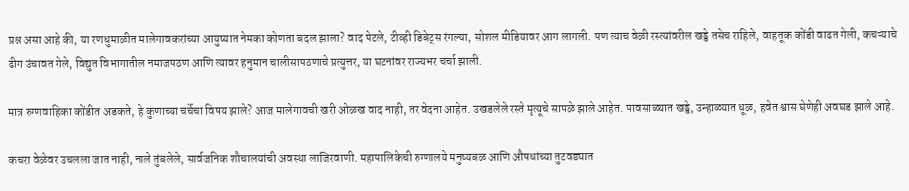प्रश्न असा आहे की, या रणधुमाळीत मालेगावकरांच्या आयुष्यात नेमका कोणता बदल झाला? वाद पेटले, टीव्ही डिबेट्स रंगल्या, सोशल मीडियावर आग लागली. पण त्याच वेळी रस्त्यांवरील खड्डे तसेच राहिले, वाहतूक कोंडी वाढत गेली, कचऱ्याचे ढीग उंचावत गेले, विद्युत विभागातील नमाजपठण आणि त्यावर हनुमान चालीसापठणाचे प्रत्युत्तर, या घटनांवर राज्यभर चर्चा झाली.

मात्र रुग्णवाहिका कोंडीत अडकते, हे कुणाच्या चर्चेचा विषय झाले? आज मालेगावची खरी ओळख वाद नाही, तर वेदना आहेत. उखडलेले रस्ते मृत्यूचे सापळे झाले आहेत. पावसाळ्यात खड्डे, उन्हाळ्यात धूळ, हवेत श्वास घेणेही अवघड झाले आहे.

कचरा वेळेवर उचलला जात नाही, नाले तुंबलेले, सार्वजनिक शौचालयांची अवस्था लाजिरवाणी. महापालिकेची रुग्णालये मनुष्यबळ आणि औषधांच्या तुटवड्यात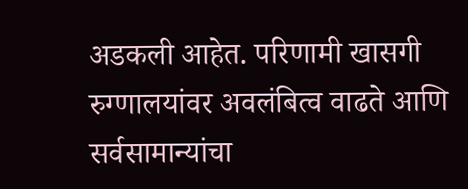अडकली आहेत. परिणामी खासगी रुग्णालयांवर अवलंबित्व वाढते आणि सर्वसामान्यांचा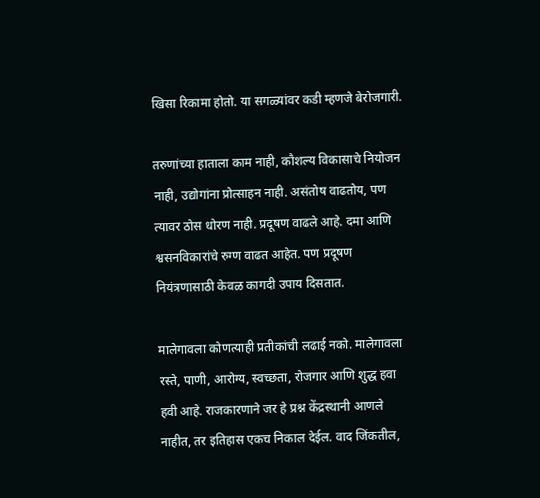खिसा रिकामा होतो. या सगळ्यांवर कडी म्हणजे बेरोजगारी.

तरुणांच्या हाताला काम नाही, कौशल्य विकासाचे नियोजन नाही, उद्योगांना प्रोत्साहन नाही. असंतोष वाढतोय, पण त्यावर ठोस धोरण नाही. प्रदूषण वाढले आहे. दमा आणि श्वसनविकारांचे रुग्ण वाढत आहेत. पण प्रदूषण नियंत्रणासाठी केवळ कागदी उपाय दिसतात.

मालेगावला कोणत्याही प्रतीकांची लढाई नको. मालेगावला रस्ते, पाणी, आरोग्य, स्वच्छता, रोजगार आणि शुद्ध हवा हवी आहे. राजकारणाने जर हे प्रश्न केंद्रस्थानी आणले नाहीत, तर इतिहास एकच निकाल देईल. वाद जिंकतील,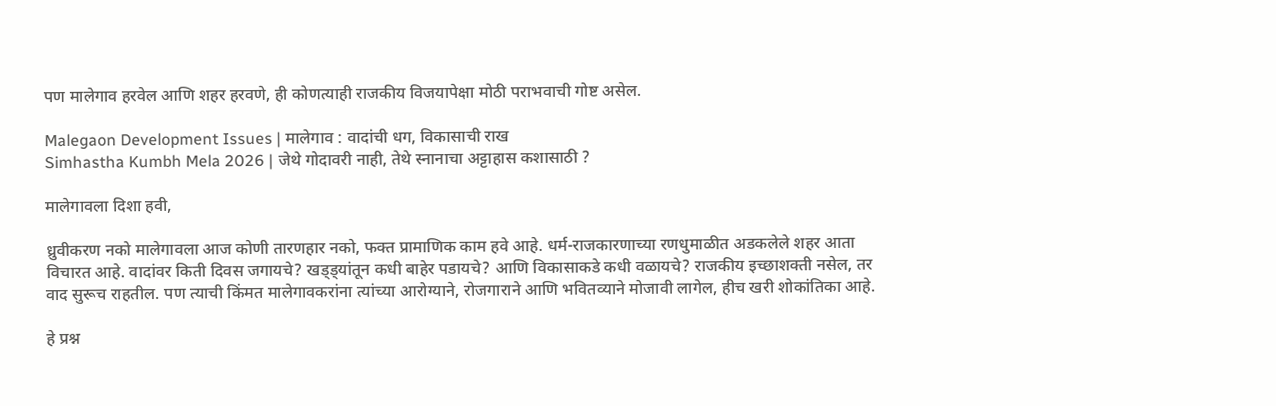पण मालेगाव हरवेल आणि शहर हरवणे, ही कोणत्याही राजकीय विजयापेक्षा मोठी पराभवाची गोष्ट असेल.

Malegaon Development Issues | मालेगाव : वादांची धग, विकासाची राख
Simhastha Kumbh Mela 2026 | जेथे गोदावरी नाही, तेथे स्नानाचा अट्टाहास कशासाठी ?

मालेगावला दिशा हवी,

ध्रुवीकरण नको मालेगावला आज कोणी तारणहार नको, फक्त प्रामाणिक काम हवे आहे. धर्म-राजकारणाच्या रणधुमाळीत अडकलेले शहर आता विचारत आहे. वादांवर किती दिवस जगायचे? खड्ड्यांतून कधी बाहेर पडायचे? आणि विकासाकडे कधी वळायचे? राजकीय इच्छाशक्ती नसेल, तर वाद सुरूच राहतील. पण त्याची किंमत मालेगावकरांना त्यांच्या आरोग्याने, रोजगाराने आणि भवितव्याने मोजावी लागेल, हीच खरी शोकांतिका आहे.

हे प्रश्न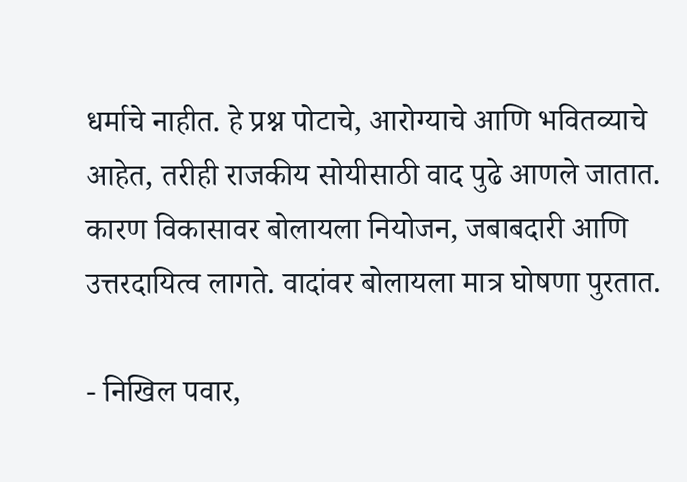धर्माचे नाहीत. हे प्रश्न पोटाचे, आरोग्याचे आणि भवितव्याचे आहेत, तरीही राजकीय सोयीसाठी वाद पुढे आणले जातात. कारण विकासावर बोलायला नियोजन, जबाबदारी आणि उत्तरदायित्व लागते. वादांवर बोलायला मात्र घोषणा पुरतात.

- निखिल पवार,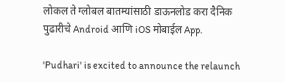लोकल ते ग्लोबल बातम्यांसाठी डाऊनलोड करा दैनिक पुढारीचे Android आणि iOS मोबाईल App.

'Pudhari' is excited to announce the relaunch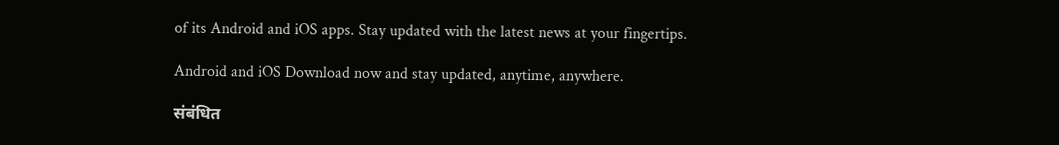of its Android and iOS apps. Stay updated with the latest news at your fingertips.

Android and iOS Download now and stay updated, anytime, anywhere.

संबंधित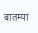बातम्या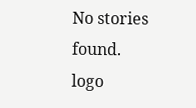No stories found.
logo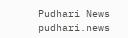Pudhari News
pudhari.news